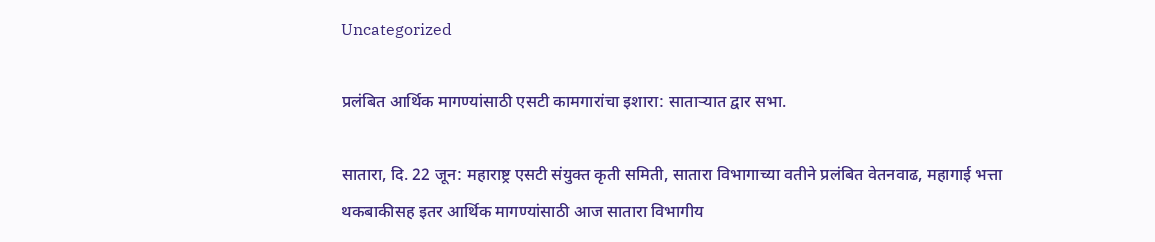Uncategorized

प्रलंबित आर्थिक मागण्यांसाठी एसटी कामगारांचा इशारा: साताऱ्यात द्वार सभा.

सातारा, दि. 22 जून: महाराष्ट्र एसटी संयुक्त कृती समिती, सातारा विभागाच्या वतीने प्रलंबित वेतनवाढ, महागाई भत्ता थकबाकीसह इतर आर्थिक मागण्यांसाठी आज सातारा विभागीय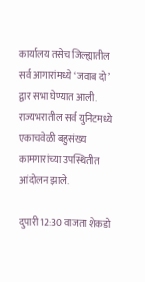कार्यालय तसेच जिल्ह्यातील सर्व आगारांमध्ये ‘जवाब दो’ द्वार सभा घेण्यात आली. राज्यभरातील सर्व युनिटमध्ये एकाचवेळी बहुसंख्य कामगारांच्या उपस्थितीत आंदोलन झाले.

दुपारी 12:30 वाजता शेकडो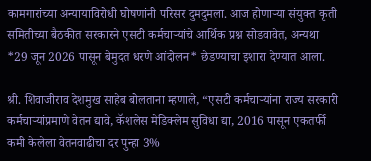कामगारांच्या अन्यायाविरोधी घोषणांनी परिसर दुमदुमला. आज होणाऱ्या संयुक्त कृती समितीच्या बैठकीत सरकारने एसटी कर्मचाऱ्यांचे आर्थिक प्रश्न सोडवावेत, अन्यथा *29 जून 2026 पासून बेमुदत धरणे आंदोलन* छेडण्याचा इशारा देण्यात आला.

श्री. शिवाजीराव देशमुख साहेब बोलताना म्हणाले, “एसटी कर्मचाऱ्यांना राज्य सरकारी कर्मचाऱ्यांप्रमाणे वेतन द्यावे, कॅशलेस मेडिक्लेम सुविधा द्या, 2016 पासून एकतर्फी कमी केलेला वेतनवाढीचा दर पुन्हा 3%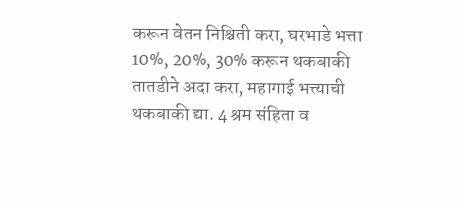करून वेतन निश्चिती करा, घरभाडे भत्ता 10%, 20%, 30% करून थकबाकी तातडीने अदा करा, महागाई भत्त्याची थकबाकी द्या. 4 श्रम संहिता व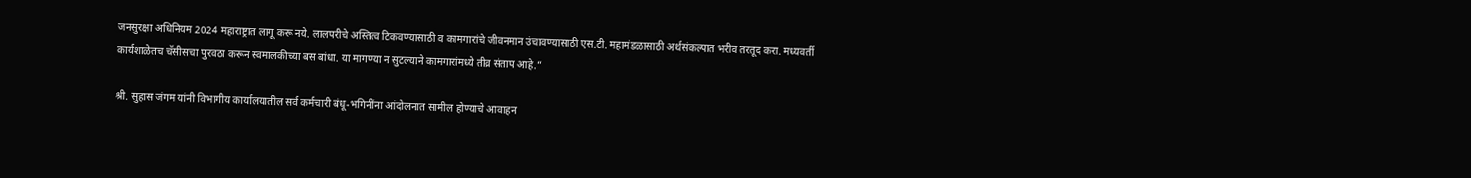जनसुरक्षा अधिनियम 2024 महाराष्ट्रात लागू करू नये. लालपरीचे अस्तित्व टिकवण्यासाठी व कामगारांचे जीवनमान उंचावण्यासाठी एस.टी. महामंडळासाठी अर्थसंकल्पात भरीव तरतूद करा. मध्यवर्ती कार्यशाळेतच चॅसीसचा पुरवठा करून स्वमालकीच्या बस बांधा. या मागण्या न सुटल्याने कामगारांमध्ये तीव्र संताप आहे.”

श्री. सुहास जंगम यांनी विभागीय कार्यालयातील सर्व कर्मचारी बंधू-भगिनींना आंदोलनात सामील होण्याचे आवाहन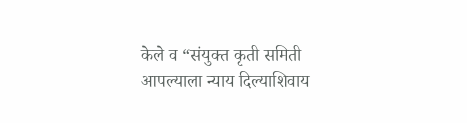केले व “संयुक्त कृती समिती आपल्याला न्याय दिल्याशिवाय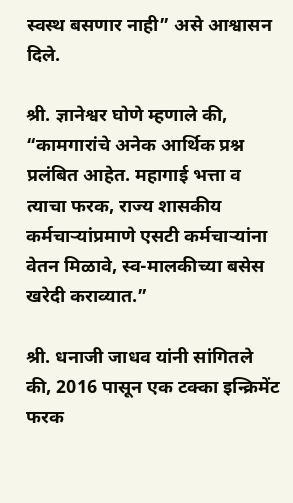स्वस्थ बसणार नाही” असे आश्वासन दिले.

श्री. ज्ञानेश्वर घोणे म्हणाले की, “कामगारांचे अनेक आर्थिक प्रश्न प्रलंबित आहेत. महागाई भत्ता व त्याचा फरक, राज्य शासकीय कर्मचाऱ्यांप्रमाणे एसटी कर्मचाऱ्यांना वेतन मिळावे, स्व-मालकीच्या बसेस खरेदी कराव्यात.”

श्री. धनाजी जाधव यांनी सांगितले की, 2016 पासून एक टक्का इन्क्रिमेंट फरक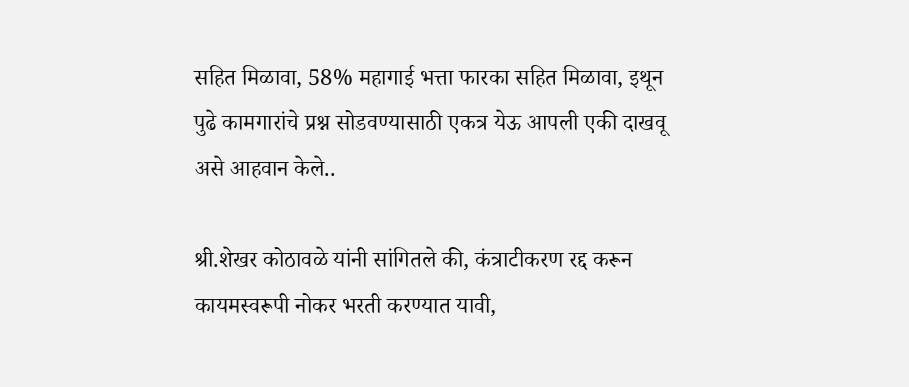सहित मिळावा, 58% महागाई भत्ता फारका सहित मिळावा, इथून पुढे कामगारांचे प्रश्न सोडवण्यासाठी एकत्र येऊ आपली एकी दाखवू असे आहवान केले..

श्री.शेखर कोठावळे यांनी सांगितले की, कंत्राटीकरण रद्द करून कायमस्वरूपी नोकर भरती करण्यात यावी,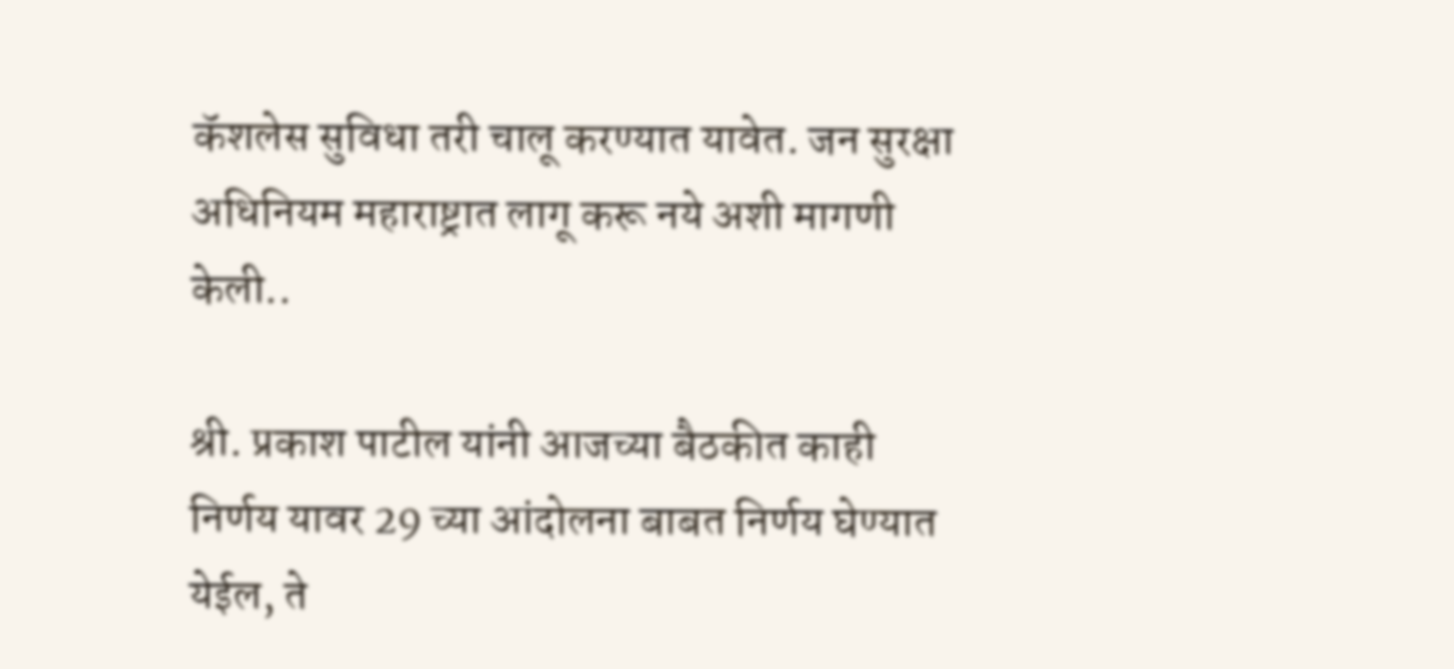कॅशलेस सुविधा तरी चालू करण्यात यावेत. जन सुरक्षा अधिनियम महाराष्ट्रात लागू करू नये अशी मागणी केली..

श्री. प्रकाश पाटील यांनी आजच्या बैठकीत काही निर्णय यावर 29 च्या आंदोलना बाबत निर्णय घेण्यात येईल, ते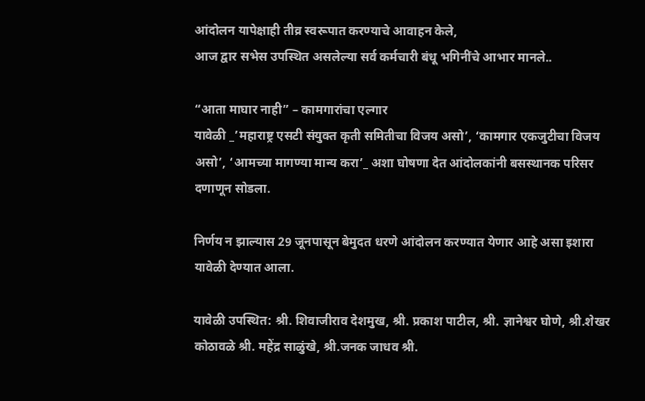आंदोलन यापेक्षाही तीव्र स्वरूपात करण्याचे आवाहन केले,
आज द्वार सभेस उपस्थित असलेल्या सर्व कर्मचारी बंधू भगिनींचे आभार मानले..

“आता माघार नाही” – कामगारांचा एल्गार
यावेळी _’महाराष्ट्र एसटी संयुक्त कृती समितीचा विजय असो’, ‘कामगार एकजुटीचा विजय असो’, ‘आमच्या मागण्या मान्य करा’_ अशा घोषणा देत आंदोलकांनी बसस्थानक परिसर दणाणून सोडला.

निर्णय न झाल्यास 29 जूनपासून बेमुदत धरणे आंदोलन करण्यात येणार आहे असा इशारा यावेळी देण्यात आला.

यावेळी उपस्थित: श्री. शिवाजीराव देशमुख, श्री. प्रकाश पाटील, श्री. ज्ञानेश्वर घोणे, श्री.शेखर कोठावळे श्री. महेंद्र साळुंखे, श्री.जनक जाधव श्री.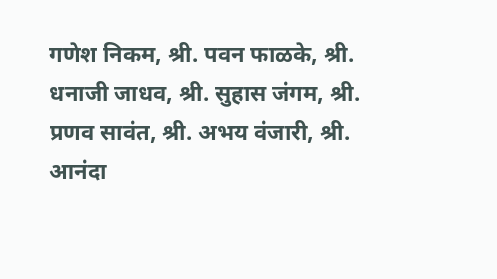गणेश निकम, श्री. पवन फाळके, श्री. धनाजी जाधव, श्री. सुहास जंगम, श्री. प्रणव सावंत, श्री. अभय वंजारी, श्री. आनंदा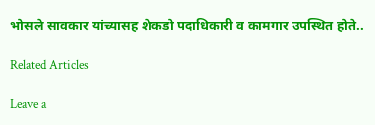भोसले सावकार यांच्यासह शेकडो पदाधिकारी व कामगार उपस्थित होते..

Related Articles

Leave a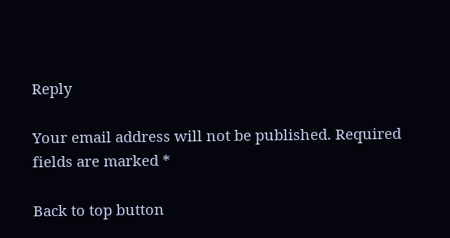Reply

Your email address will not be published. Required fields are marked *

Back to top button